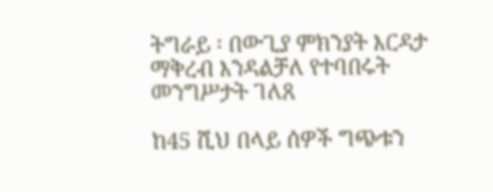ትግራይ ፡ በውጊያ ምክንያት እርዳታ ማቅረብ እንዳልቻለ የተባበሩት መንግሥታት ገለጸ

ከ45 ሺህ በላይ ሰዎች ግጭቱን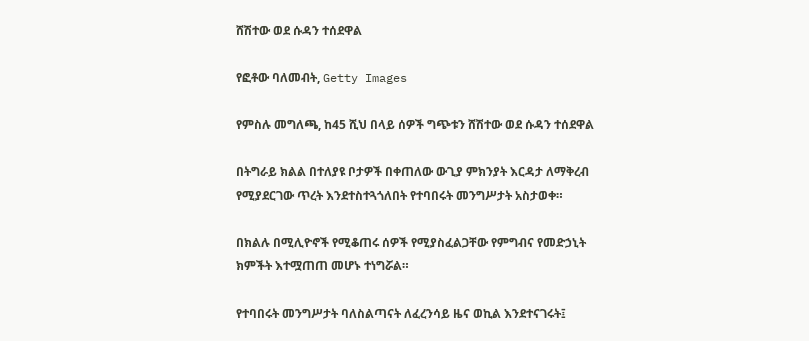ሸሽተው ወደ ሱዳን ተሰደዋል

የፎቶው ባለመብት, Getty Images

የምስሉ መግለጫ, ከ45 ሺህ በላይ ሰዎች ግጭቱን ሸሽተው ወደ ሱዳን ተሰደዋል

በትግራይ ክልል በተለያዩ ቦታዎች በቀጠለው ውጊያ ምክንያት እርዳታ ለማቅረብ የሚያደርገው ጥረት እንደተስተጓጎለበት የተባበሩት መንግሥታት አስታወቀ።

በክልሉ በሚሊዮኖች የሚቆጠሩ ሰዎች የሚያስፈልጋቸው የምግብና የመድኃኒት ክምችት እተሟጠጠ መሆኑ ተነግሯል።

የተባበሩት መንግሥታት ባለስልጣናት ለፈረንሳይ ዜና ወኪል እንደተናገሩት፤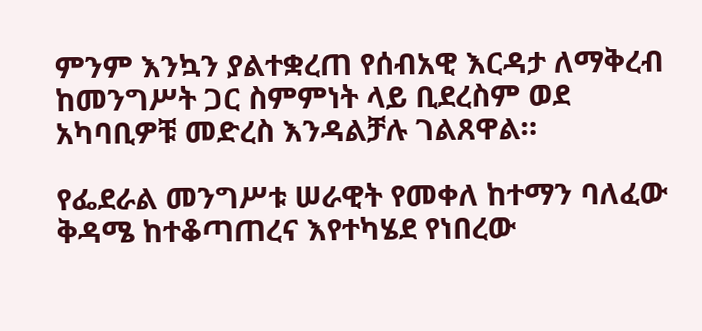ምንም እንኳን ያልተቋረጠ የሰብአዊ እርዳታ ለማቅረብ ከመንግሥት ጋር ስምምነት ላይ ቢደረስም ወደ አካባቢዎቹ መድረስ እንዳልቻሉ ገልጸዋል።

የፌደራል መንግሥቱ ሠራዊት የመቀለ ከተማን ባለፈው ቅዳሜ ከተቆጣጠረና እየተካሄደ የነበረው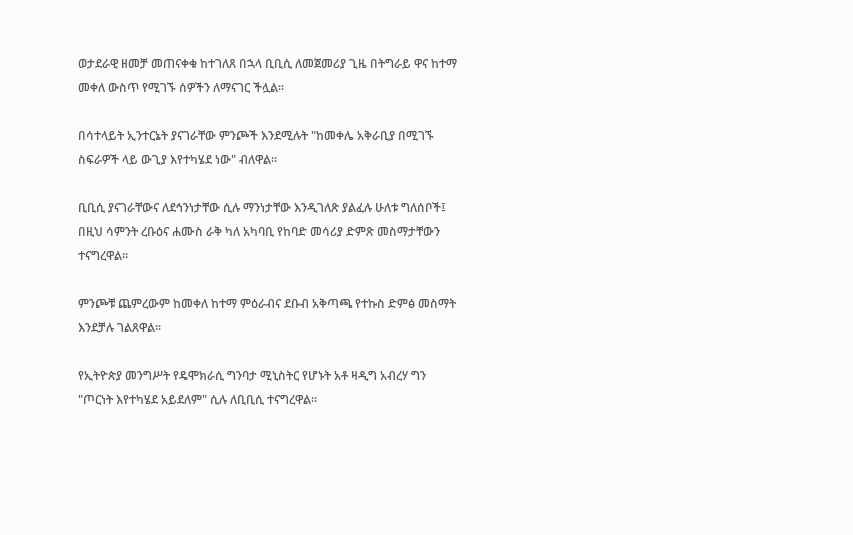ወታደራዊ ዘመቻ መጠናቀቁ ከተገለጸ በኋላ ቢቢሲ ለመጀመሪያ ጊዜ በትግራይ ዋና ከተማ መቀለ ውስጥ የሚገኙ ሰዎችን ለማናገር ችሏል።

በሳተላይት ኢንተርኔት ያናገራቸው ምንጮች እንደሚሉት "ከመቀሌ አቅራቢያ በሚገኙ ስፍራዎች ላይ ውጊያ እየተካሄደ ነው" ብለዋል።

ቢቢሲ ያናገራቸውና ለደኅንነታቸው ሲሉ ማንነታቸው እንዲገለጽ ያልፈሉ ሁለቱ ግለሰቦች፤ በዚህ ሳምንት ረቡዕና ሐሙስ ራቅ ካለ አካባቢ የከባድ መሳሪያ ድምጽ መስማታቸውን ተናግረዋል።

ምንጮቹ ጨምረውም ከመቀለ ከተማ ምዕራብና ደቡብ አቅጣጫ የተኩስ ድምፅ መስማት እንደቻሉ ገልጸዋል።

የኢትዮጵያ መንግሥት የዴሞክራሲ ግንባታ ሚኒስትር የሆኑት አቶ ዛዲግ አብረሃ ግን "ጦርነት እየተካሄደ አይደለም" ሲሉ ለቢቢሲ ተናግረዋል።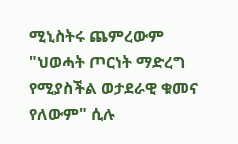ሚኒስትሩ ጨምረውም "ህወሓት ጦርነት ማድረግ የሚያስችል ወታደራዊ ቁመና የለውም" ሲሉ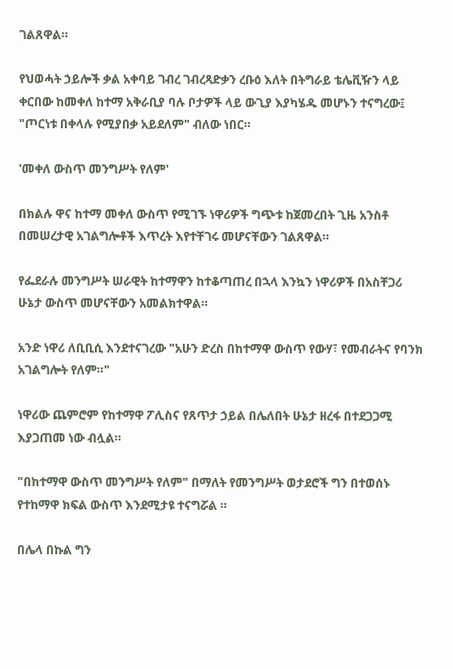ገልጸዋል።

የህወሓት ኃይሎች ቃል አቀባይ ገብረ ገብረጻድቃን ረቡዕ እለት በትግራይ ቴሌቪዥን ላይ ቀርበው ከመቀለ ከተማ አቅራቢያ ባሉ ቦታዎች ላይ ውጊያ እያካሄዱ መሆኑን ተናግረው፤ "ጦርነቱ በቀላሉ የሚያበቃ አይደለም" ብለው ነበር።

'መቀለ ውስጥ መንግሥት የለም'

በክልሉ ዋና ከተማ መቀለ ውስጥ የሚገኙ ነዋሪዎች ግጭቱ ከጀመረበት ጊዜ አንስቶ በመሠረታዊ አገልግሎቶች እጥረት እየተቸገሩ መሆናቸውን ገልጸዋል።

የፌደራሉ መንግሥት ሠራዊት ከተማዋን ከተቆጣጠረ በኋላ እንኳን ነዋሪዎች በአስቸጋሪ ሁኔታ ውስጥ መሆናቸውን አመልክተዋል።

አንድ ነዋሪ ለቢቢሲ እንደተናገረው "አሁን ድረስ በከተማዋ ውስጥ የውሃ፣ የመብራትና የባንክ አገልግሎት የለም።"

ነዋሪው ጨምሮም የከተማዋ ፖሊስና የጸጥታ ኃይል በሌለበት ሁኔታ ዘረፋ በተደጋጋሚ እያጋጠመ ነው ብሏል።

"በከተማዋ ውስጥ መንግሥት የለም" በማለት የመንግሥት ወታደሮች ግን በተወሰኑ የተከማዋ ክፍል ውስጥ እንደሚታዩ ተናግሯል ።

በሌላ በኩል ግን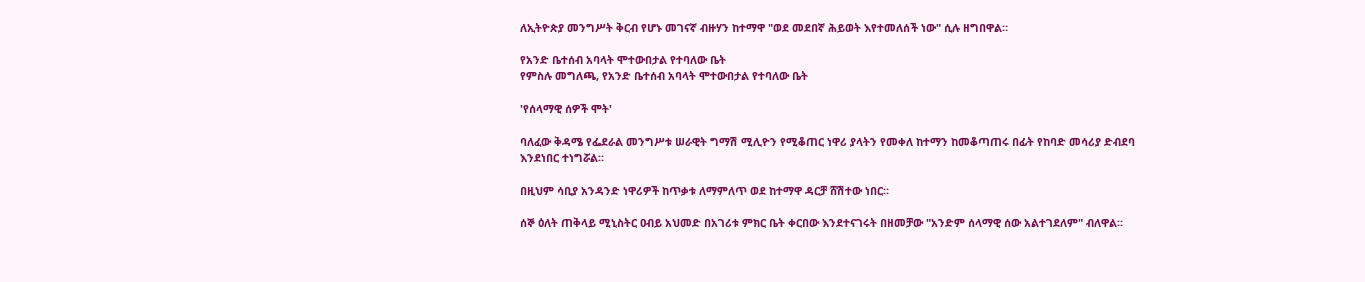ለኢትዮጵያ መንግሥት ቅርብ የሆኑ መገናኛ ብዙሃን ከተማዋ "ወደ መደበኛ ሕይወት እየተመለሰች ነው" ሲሉ ዘግበዋል።

የአንድ ቤተሰብ አባላት ሞተውበታል የተባለው ቤት
የምስሉ መግለጫ, የአንድ ቤተሰብ አባላት ሞተውበታል የተባለው ቤት

'የሰላማዊ ሰዎች ሞት'

ባለፈው ቅዳሜ የፌደራል መንግሥቱ ሠራዊት ግማሽ ሚሊዮን የሚቆጠር ነዋሪ ያላትን የመቀለ ከተማን ከመቆጣጠሩ በፊት የከባድ መሳሪያ ድብደባ እንደነበር ተነግሯል።

በዚህም ሳቢያ አንዳንድ ነዋሪዎች ከጥቃቱ ለማምለጥ ወደ ከተማዋ ዳርቻ ሸሽተው ነበር።

ሰኞ ዕለት ጠቅላይ ሚኒስትር ዐብይ አህመድ በአገሪቱ ምክር ቤት ቀርበው እንደተናገሩት በዘመቻው "አንድም ሰላማዊ ሰው አልተገደለም" ብለዋል።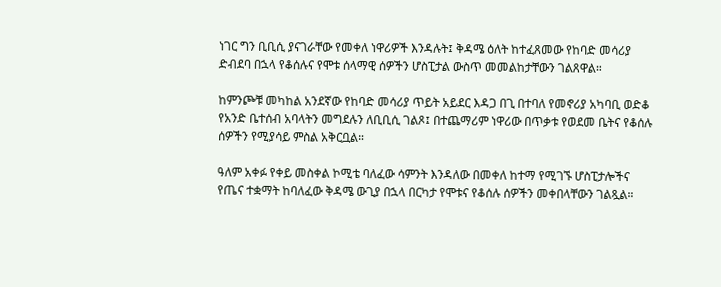ነገር ግን ቢቢሲ ያናገራቸው የመቀለ ነዋሪዎች እንዳሉት፤ ቅዳሜ ዕለት ከተፈጸመው የከባድ መሳሪያ ድብደባ በኋላ የቆሰሉና የሞቱ ሰላማዊ ሰዎችን ሆስፒታል ውስጥ መመልከታቸውን ገልጸዋል።

ከምንጮቹ መካከል አንደኛው የከባድ መሳሪያ ጥይት አይደር እዳጋ በጊ በተባለ የመኖሪያ አካባቢ ወድቆ የአንድ ቤተሰብ አባላትን መግደሉን ለቢቢሲ ገልጾ፤ በተጨማሪም ነዋሪው በጥቃቱ የወደመ ቤትና የቆሰሉ ሰዎችን የሚያሳይ ምስል አቅርቧል።

ዓለም አቀፉ የቀይ መስቀል ኮሚቴ ባለፈው ሳምንት እንዳለው በመቀለ ከተማ የሚገኙ ሆስፒታሎችና የጤና ተቋማት ከባለፈው ቅዳሜ ውጊያ በኋላ በርካታ የሞቱና የቆሰሉ ሰዎችን መቀበላቸውን ገልጿል።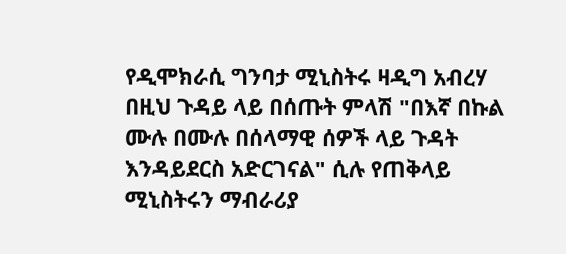የዲሞክራሲ ግንባታ ሚኒስትሩ ዛዲግ አብረሃ በዚህ ጉዳይ ላይ በሰጡት ምላሽ "በእኛ በኩል ሙሉ በሙሉ በሰላማዊ ሰዎች ላይ ጉዳት እንዳይደርስ አድርገናል" ሲሉ የጠቅላይ ሚኒስትሩን ማብራሪያ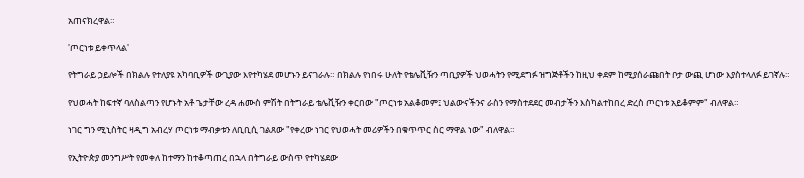አጠናክረዋል።

'ጦርነቱ ይቀጥላል'

የትግራይ ኃይሎች በክልሉ የተለያዩ አካባቢዎች ውጊያው እየተካሄደ መሆኑን ይናገራሉ። በክልሉ የነበሩ ሁለት የቴሌቪዥን ጣቢያዎች ህወሓትን የሚደግፉ ዝግጅቶችን ከዚህ ቀደም ከሚያሰራጩበት ቦታ ውጪ ሆነው እያስተላለፉ ይገኛሉ።

የህወሓት ከፍተኛ ባለስልጣን የሆኑት አቶ ጌታቸው ረዳ ሐሙስ ምሽት በትግራይ ቴሌቪዥን ቀርበው "ጦርነቱ አልቆመም፤ ህልውናችንና ራስን የማስተደደር መብታችን እስካልተከበረ ድረስ ጦርነቱ አይቆምም" ብለዋል።

ነገር ግን ሚኒስትር ዛዲግ አብረሃ ጦርነቱ ማብቃቱን ለቢቢሲ ገልጸው "የቀረው ነገር የህወሓት መሪዎችን በቁጥጥር ስር ማዋል ነው" ብለዋል።

የኢትዮጵያ መንግሥት የመቀለ ከተማን ከተቆጣጠረ በኋላ በትግራይ ውስጥ የተካሄደው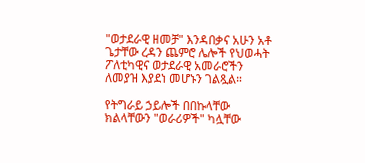"ወታደራዊ ዘመቻ" እንዳበቃና አሁን አቶ ጌታቸው ረዳን ጨምሮ ሌሎች የህወሓት ፖለቲካዊና ወታደራዊ አመራሮችን ለመያዝ እያደነ መሆኑን ገልጿል።

የትግራይ ኃይሎች በበኩላቸው ክልላቸውን "ወራሪዎች" ካሏቸው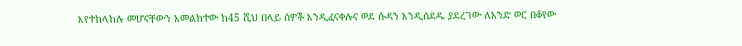እየተከላከሉ መሆናቸውን አመልክተው ከ45 ሺህ በላይ ሰዎች እንዲፈናቀሉና ወደ ሱዳን እንዲሰደዱ ያደረገው ለአንድ ወር በቆየው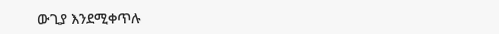ውጊያ እንደሚቀጥሉ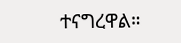ተናግረዋል።